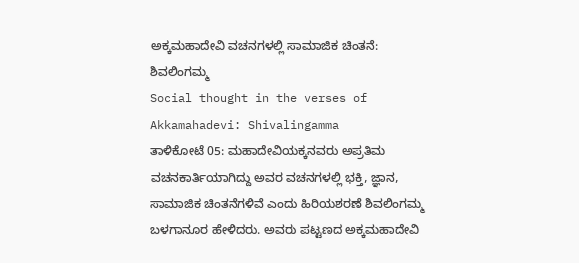ಅಕ್ಕಮಹಾದೇವಿ ವಚನಗಳಲ್ಲಿ ಸಾಮಾಜಿಕ ಚಿಂತನೆ: ಶಿವಲಿಂಗಮ್ಮ
Social thought in the verses of Akkamahadevi: Shivalingamma
ತಾಳಿಕೋಟೆ 05: ಮಹಾದೇವಿಯಕ್ಕನವರು ಅಪ್ರತಿಮ ವಚನಕಾರ್ತಿಯಾಗಿದ್ದು ಅವರ ವಚನಗಳಲ್ಲಿ ಭಕ್ತಿ, ಜ್ಞಾನ, ಸಾಮಾಜಿಕ ಚಿಂತನೆಗಳಿವೆ ಎಂದು ಹಿರಿಯಶರಣೆ ಶಿವಲಿಂಗಮ್ಮ ಬಳಗಾನೂರ ಹೇಳಿದರು. ಅವರು ಪಟ್ಟಣದ ಅಕ್ಕಮಹಾದೇವಿ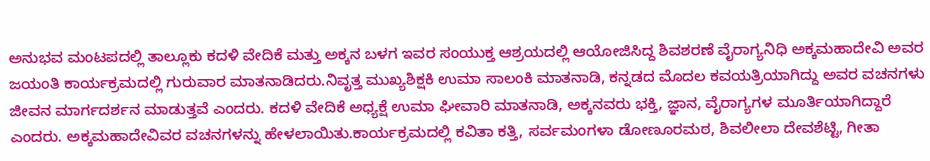ಅನುಭವ ಮಂಟಪದಲ್ಲಿ ತಾಲ್ಲೂಕು ಕದಳಿ ವೇದಿಕೆ ಮತ್ತು ಅಕ್ಕನ ಬಳಗ ಇವರ ಸಂಯುಕ್ತ ಆಶ್ರಯದಲ್ಲಿ ಆಯೋಜಿಸಿದ್ದ ಶಿವಶರಣೆ ವೈರಾಗ್ಯನಿಧಿ ಅಕ್ಕಮಹಾದೇವಿ ಅವರ ಜಯಂತಿ ಕಾರ್ಯಕ್ರಮದಲ್ಲಿ ಗುರುವಾರ ಮಾತನಾಡಿದರು.ನಿವೃತ್ತ ಮುಖ್ಯಶಿಕ್ಷಕಿ ಉಮಾ ಸಾಲಂಕಿ ಮಾತನಾಡಿ, ಕನ್ನಡದ ಮೊದಲ ಕವಯತ್ರಿಯಾಗಿದ್ದು ಅವರ ವಚನಗಳು ಜೀವನ ಮಾರ್ಗದರ್ಶನ ಮಾಡುತ್ತವೆ ಎಂದರು. ಕದಳಿ ವೇದಿಕೆ ಅಧ್ಯಕ್ಷೆ ಉಮಾ ಘೀವಾರಿ ಮಾತನಾಡಿ, ಅಕ್ಕನವರು ಭಕ್ತಿ, ಜ್ಞಾನ, ವೈರಾಗ್ಯಗಳ ಮೂರ್ತಿಯಾಗಿದ್ದಾರೆ ಎಂದರು. ಅಕ್ಕಮಹಾದೇವಿವರ ವಚನಗಳನ್ನು ಹೇಳಲಾಯಿತು.ಕಾರ್ಯಕ್ರಮದಲ್ಲಿ ಕವಿತಾ ಕತ್ತಿ, ಸರ್ವಮಂಗಳಾ ಡೋಣೂರಮಠ, ಶಿವಲೀಲಾ ದೇವಶೆಟ್ಟಿ, ಗೀತಾ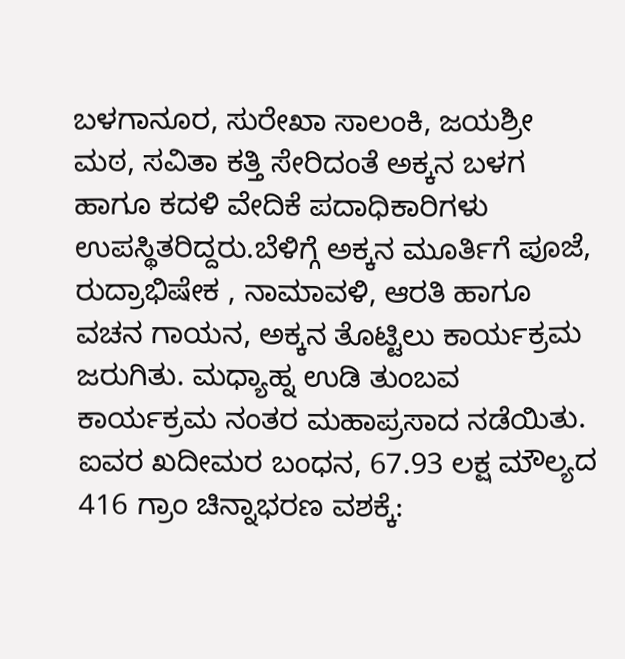ಬಳಗಾನೂರ, ಸುರೇಖಾ ಸಾಲಂಕಿ, ಜಯಶ್ರೀ ಮಠ, ಸವಿತಾ ಕತ್ತಿ ಸೇರಿದಂತೆ ಅಕ್ಕನ ಬಳಗ ಹಾಗೂ ಕದಳಿ ವೇದಿಕೆ ಪದಾಧಿಕಾರಿಗಳು ಉಪಸ್ಥಿತರಿದ್ದರು.ಬೆಳಿಗ್ಗೆ ಅಕ್ಕನ ಮೂರ್ತಿಗೆ ಪೂಜೆ, ರುದ್ರಾಭಿಷೇಕ , ನಾಮಾವಳಿ, ಆರತಿ ಹಾಗೂ ವಚನ ಗಾಯನ, ಅಕ್ಕನ ತೊಟ್ಟಿಲು ಕಾರ್ಯಕ್ರಮ ಜರುಗಿತು. ಮಧ್ಯಾಹ್ನ ಉಡಿ ತುಂಬವ ಕಾರ್ಯಕ್ರಮ ನಂತರ ಮಹಾಪ್ರಸಾದ ನಡೆಯಿತು.
ಐವರ ಖದೀಮರ ಬಂಧನ, 67.93 ಲಕ್ಷ ಮೌಲ್ಯದ 416 ಗ್ರಾಂ ಚಿನ್ನಾಭರಣ ವಶಕ್ಕೆ: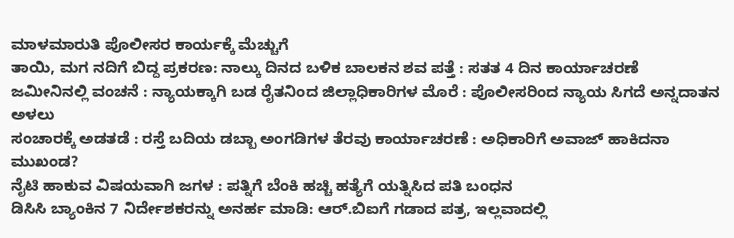ಮಾಳಮಾರುತಿ ಪೊಲೀಸರ ಕಾರ್ಯಕ್ಕೆ ಮೆಚ್ಚುಗೆ
ತಾಯಿ, ಮಗ ನದಿಗೆ ಬಿದ್ದ ಪ್ರಕರಣ: ನಾಲ್ಕು ದಿನದ ಬಳಿಕ ಬಾಲಕನ ಶವ ಪತ್ತೆ : ಸತತ 4 ದಿನ ಕಾರ್ಯಾಚರಣೆ
ಜಮೀನಿನಲ್ಲಿ ವಂಚನೆ : ನ್ಯಾಯಕ್ಕಾಗಿ ಬಡ ರೈತನಿಂದ ಜಿಲ್ಲಾಧಿಕಾರಿಗಳ ಮೊರೆ : ಪೊಲೀಸರಿಂದ ನ್ಯಾಯ ಸಿಗದೆ ಅನ್ನದಾತನ ಅಳಲು
ಸಂಚಾರಕ್ಕೆ ಅಡತಡೆ : ರಸ್ತೆ ಬದಿಯ ಡಬ್ಬಾ ಅಂಗಡಿಗಳ ತೆರವು ಕಾರ್ಯಾಚರಣೆ : ಅಧಿಕಾರಿಗೆ ಅವಾಜ್ ಹಾಕಿದನಾ ಮುಖಂಡ?
ನೈಟಿ ಹಾಕುವ ವಿಷಯವಾಗಿ ಜಗಳ : ಪತ್ನಿಗೆ ಬೆಂಕಿ ಹಚ್ಚಿ ಹತ್ಯೆಗೆ ಯತ್ನಿಸಿದ ಪತಿ ಬಂಧನ
ಡಿಸಿಸಿ ಬ್ಯಾಂಕಿನ 7 ನಿರ್ದೇಶಕರನ್ನು ಅನರ್ಹ ಮಾಡಿ: ಆರ್.ಬಿಐಗೆ ಗಡಾದ ಪತ್ರ, ಇಲ್ಲವಾದಲ್ಲಿ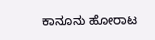ಕಾನೂನು ಹೋರಾಟ